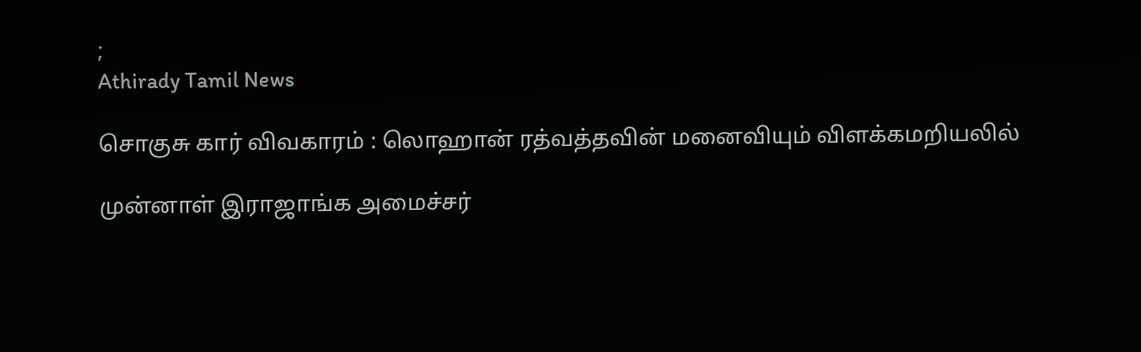;
Athirady Tamil News

சொகுசு கார் விவகாரம் : லொஹான் ரத்வத்தவின் மனைவியும் விளக்கமறியலில்

முன்னாள் இராஜாங்க அமைச்சர்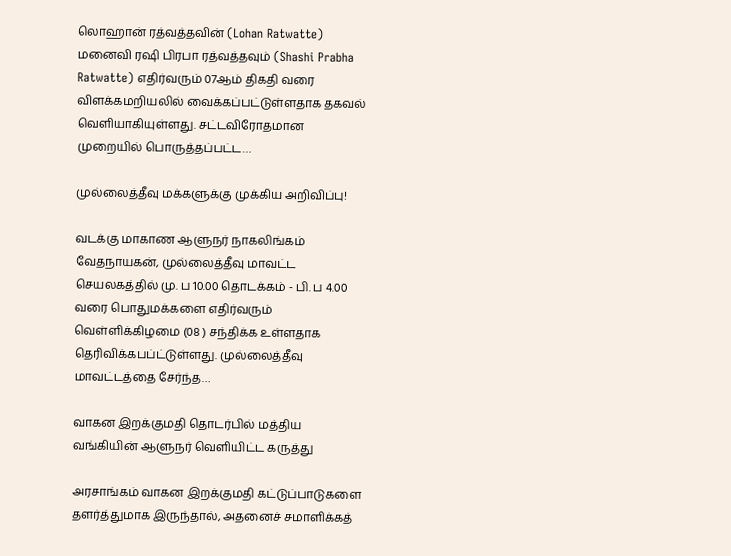லொஹான் ரத்வத்தவின் (Lohan Ratwatte) மனைவி ரஷி பிரபா ரத்வத்தவும் (Shashi Prabha Ratwatte) எதிர்வரும் 07ஆம் திகதி வரை விளக்கமறியலில் வைக்கப்பட்டுள்ளதாக தகவல் வெளியாகியுள்ளது. சட்டவிரோதமான முறையில் பொருத்தப்பட்ட…

முல்லைத்தீவு மக்களுக்கு முக்கிய அறிவிப்பு!

வடக்கு மாகாண ஆளுநர் நாகலிங்கம் வேதநாயகன், முல்லைத்தீவு மாவட்ட செயலகத்தில் மு. ப 10.00 தொடக்கம் - பி. ப 4.00 வரை பொதுமக்களை எதிர்வரும் வெள்ளிக்கிழமை (08 ) சந்திக்க உள்ளதாக தெரிவிக்கபப்ட்டுள்ளது. முல்லைத்தீவு மாவட்டத்தை சேர்ந்த…

வாகன இறக்குமதி தொடர்பில் மத்திய வங்கியின் ஆளுநர் வெளியிட்ட கருத்து

அரசாங்கம் வாகன இறக்குமதி கட்டுப்பாடுகளை தளர்த்துமாக இருந்தால், அதனைச் சமாளிக்கத்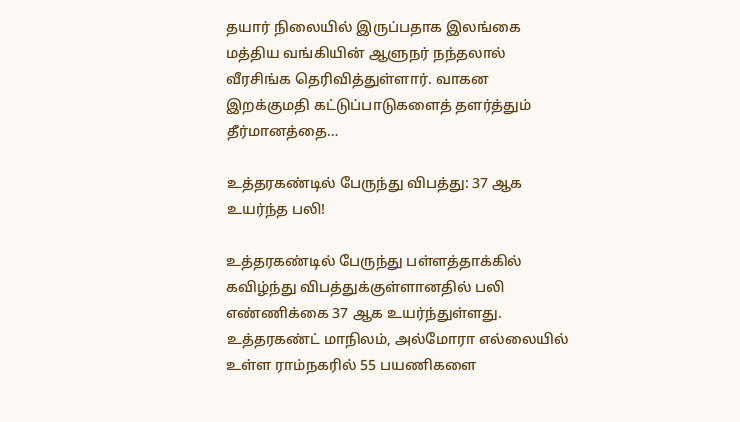தயார் நிலையில் இருப்பதாக இலங்கை மத்திய வங்கியின் ஆளுநர் நந்தலால் வீரசிங்க தெரிவித்துள்ளார். வாகன இறக்குமதி கட்டுப்பாடுகளைத் தளர்த்தும் தீர்மானத்தை…

உத்தரகண்டில் பேருந்து விபத்து: 37 ஆக உயர்ந்த பலி!

உத்தரகண்டில் பேருந்து பள்ளத்தாக்கில் கவிழ்ந்து விபத்துக்குள்ளானதில் பலி எண்ணிக்கை 37 ஆக உயர்ந்துள்ளது. உத்தரகண்ட் மாநிலம், அல்மோரா எல்லையில் உள்ள ராம்நகரில் 55 பயணிகளை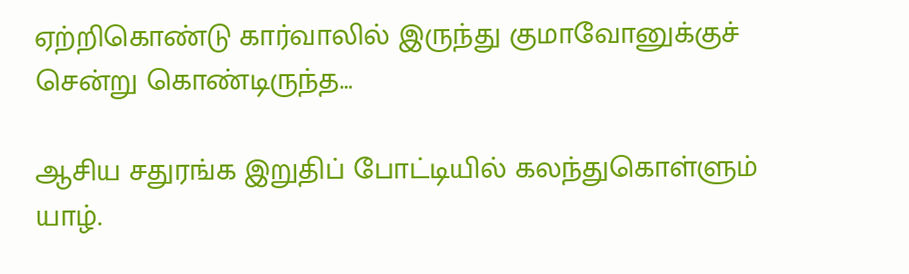ஏற்றிகொண்டு கார்வாலில் இருந்து குமாவோனுக்குச் சென்று கொண்டிருந்த…

ஆசிய சதுரங்க இறுதிப் போட்டியில் கலந்துகொள்ளும் யாழ்.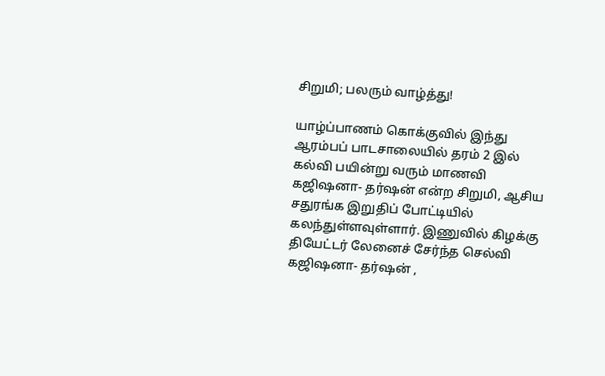சிறுமி; பலரும் வாழ்த்து!

யாழ்ப்பாணம் கொக்குவில் இந்து ஆரம்பப் பாடசாலையில் தரம் 2 இல் கல்வி பயின்று வரும் மாணவி கஜிஷனா- தர்ஷன் என்ற சிறுமி, ஆசிய சதுரங்க இறுதிப் போட்டியில் கலந்துள்ளவுள்ளார். இணுவில் கிழக்கு தியேட்டர் லேனைச் சேர்ந்த செல்வி கஜிஷனா- தர்ஷன் ,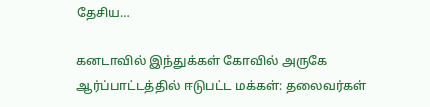தேசிய…

கனடாவில் இந்துக்கள் கோவில் அருகே ஆர்ப்பாட்டத்தில் ஈடுபட்ட மக்கள்: தலைவர்கள்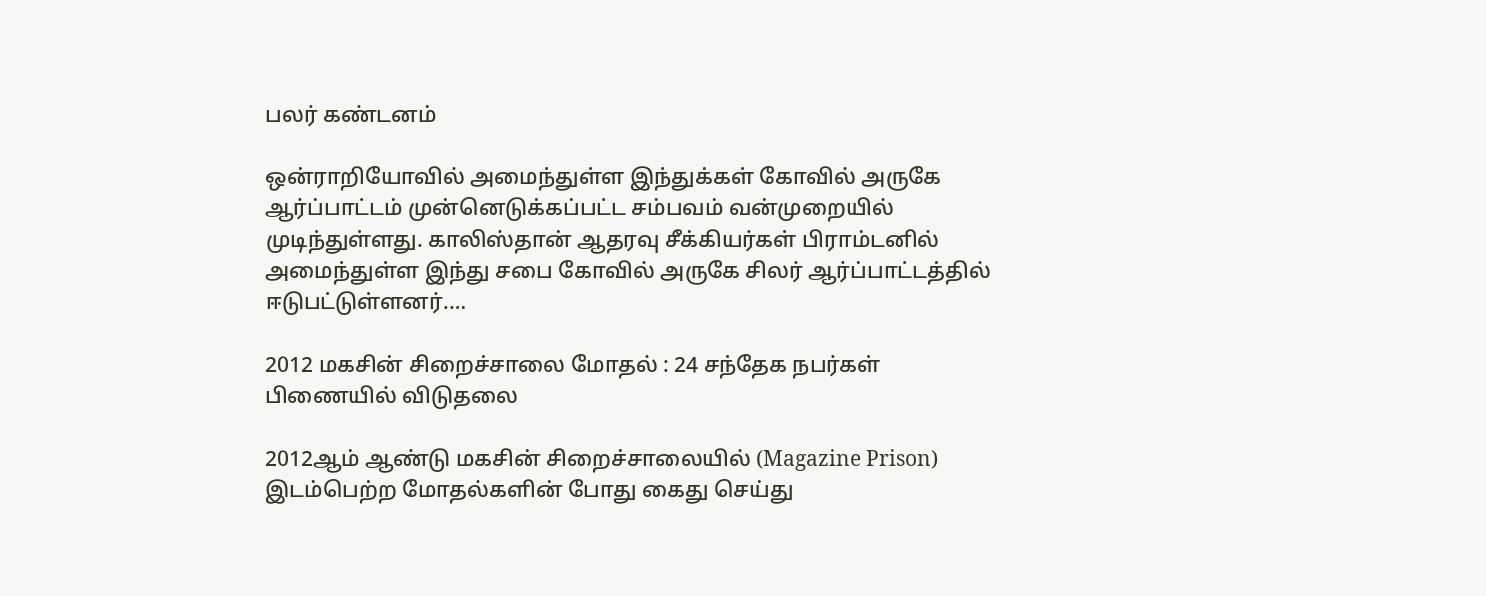பலர் கண்டனம்

ஒன்ராறியோவில் அமைந்துள்ள இந்துக்கள் கோவில் அருகே ஆர்ப்பாட்டம் முன்னெடுக்கப்பட்ட சம்பவம் வன்முறையில் முடிந்துள்ளது. காலிஸ்தான் ஆதரவு சீக்கியர்கள் பிராம்டனில் அமைந்துள்ள இந்து சபை கோவில் அருகே சிலர் ஆர்ப்பாட்டத்தில் ஈடுபட்டுள்ளனர்.…

2012 மகசின் சிறைச்சாலை மோதல் : 24 சந்தேக நபர்கள் பிணையில் விடுதலை

2012ஆம் ஆண்டு மகசின் சிறைச்சாலையில் (Magazine Prison) இடம்பெற்ற மோதல்களின் போது கைது செய்து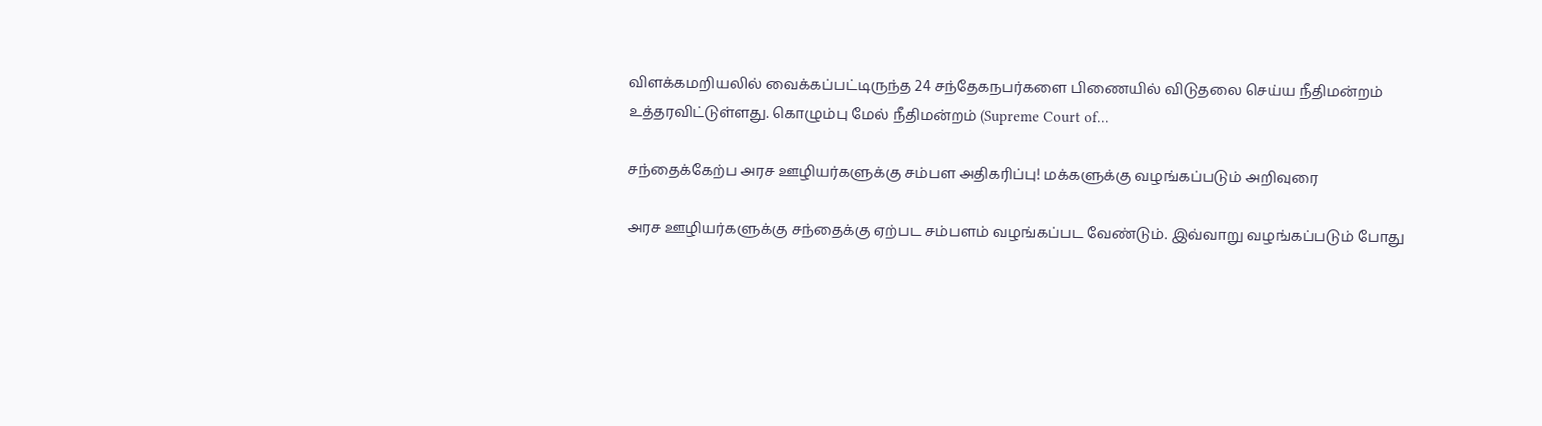விளக்கமறியலில் வைக்கப்பட்டிருந்த 24 சந்தேகநபர்களை பிணையில் விடுதலை செய்ய நீதிமன்றம் உத்தரவிட்டுள்ளது. கொழும்பு மேல் நீதிமன்றம் (Supreme Court of…

சந்தைக்கேற்ப அரச ஊழியர்களுக்கு சம்பள அதிகரிப்பு! மக்களுக்கு வழங்கப்படும் அறிவுரை

அரச ஊழியர்களுக்கு சந்தைக்கு ஏற்பட சம்பளம் வழங்கப்பட வேண்டும். இவ்வாறு வழங்கப்படும் போது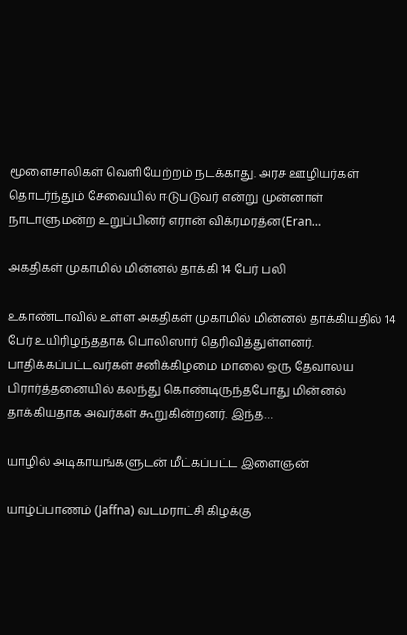மூளைசாலிகள் வெளியேற்றம் நடக்காது. அரச ஊழியர்கள் தொடர்ந்தும் சேவையில் ஈடுபடுவர் என்று முன்னாள் நாடாளுமன்ற உறுப்பினர் எரான் விக்ரமரத்ன(Eran…

அகதிகள் முகாமில் மின்னல் தாக்கி 14 பேர் பலி

உகாண்டாவில் உள்ள அகதிகள் முகாமில் மின்னல் தாக்கியதில் 14 பேர் உயிரிழந்ததாக பொலிஸார் தெரிவித்துள்ளனர். பாதிக்கப்பட்டவர்கள் சனிக்கிழமை மாலை ஒரு தேவாலய பிரார்த்தனையில் கலந்து கொண்டிருந்தபோது மின்னல் தாக்கியதாக அவர்கள் கூறுகின்றனர். இந்த…

யாழில் அடிகாயங்களுடன் மீட்கப்பட்ட இளைஞன்

யாழ்ப்பாணம் (Jaffna) வடமராட்சி கிழக்கு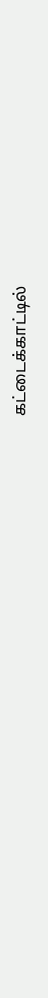கட்டைக்காட்டில்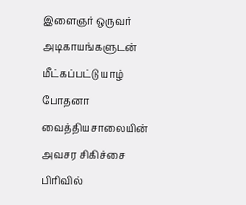இளைஞர் ஒருவர் அடிகாயங்களுடன் மீட்கப்பட்டு யாழ் போதனா வைத்தியசாலையின் அவசர சிகிச்சை பிரிவில்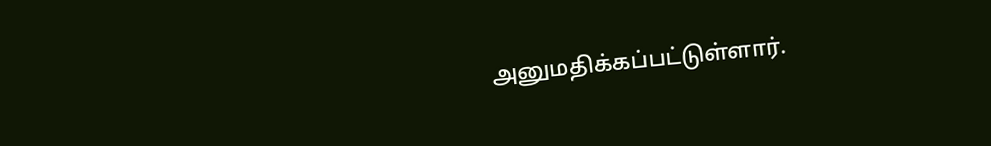அனுமதிக்கப்பட்டுள்ளார்.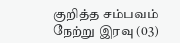குறித்த சம்பவம் நேற்று இரவு (03)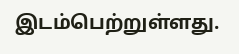இடம்பெற்றுள்ளது.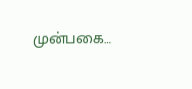முன்பகை…